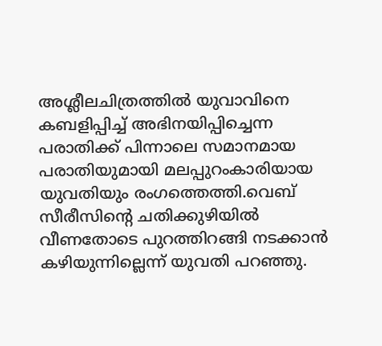അശ്ലീലചിത്രത്തില്‍ യുവാവിനെ കബളിപ്പിച്ച് അഭിനയിപ്പിച്ചെന്ന പരാതിക്ക് പിന്നാലെ സമാനമായ പരാതിയുമായി മലപ്പുറംകാരിയായ യുവതിയും രംഗത്തെത്തി.വെബ് സീരീസിന്റെ ചതിക്കുഴിയിൽ വീണതോടെ പുറത്തിറങ്ങി നടക്കാൻ കഴിയുന്നില്ലെന്ന് യുവതി പറഞ്ഞു.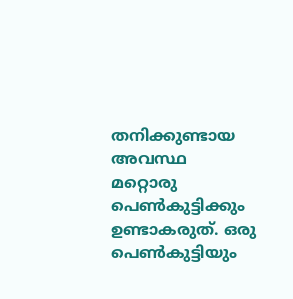തനിക്കുണ്ടായ അവസ്ഥ മറ്റൊരു പെൺകുട്ടിക്കും ഉണ്ടാകരുത്. ഒരു പെൺകുട്ടിയും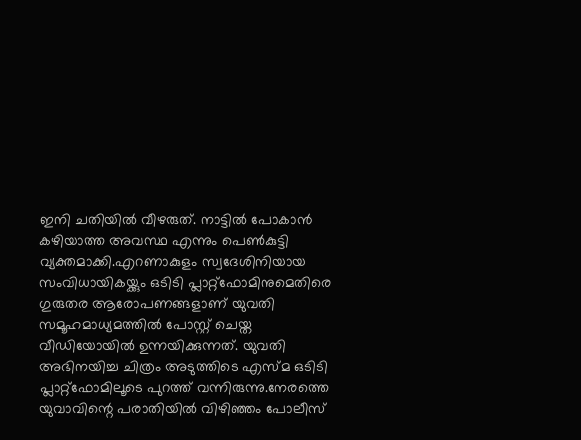ഇനി ചതിയിൽ വീഴരുത്. നാട്ടിൽ പോകാൻ കഴിയാത്ത അവസ്ഥ എന്നും പെൺകുട്ടി വ്യക്തമാക്കി.എറണാകുളം സ്വദേശിനിയായ സംവിധായികയ്ക്കും ഒടിടി പ്ലാറ്റ്ഫോമിനുമെതിരെ ഗുരുതര ആരോപണങ്ങളാണ് യുവതി സമൂഹമാധ്യമത്തില്‍ പോസ്റ്റ് ചെയ്ത വീഡിയോയില്‍ ഉന്നയിക്കുന്നത്. യുവതി അഭിനയിച്ച ചിത്രം അടുത്തിടെ എസ്മ ഒടിടി പ്ലാറ്റ്ഫോമിലൂടെ പുറത്ത് വന്നിരുന്നു.നേരത്തെ യുവാവിന്റെ പരാതിയിൽ വിഴിഞ്ഞം പോലീസ്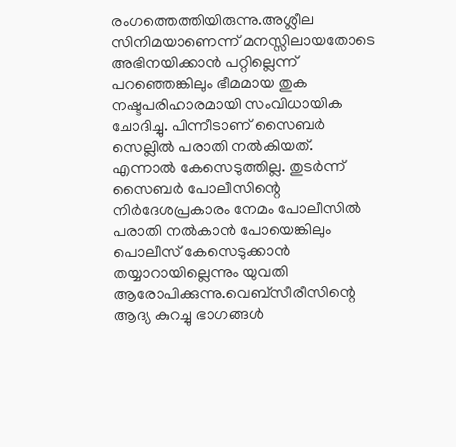രംഗത്തെത്തിയിരുന്നു.അശ്ലീല സിനിമയാണെന്ന് മനസ്സിലായതോടെ അഭിനയിക്കാന്‍ പറ്റില്ലെന്ന് പറഞ്ഞെങ്കിലും ഭീമമായ തുക നഷ്ടപരിഹാരമായി സംവിധായിക ചോദിച്ചു. പിന്നീടാണ് സൈബര്‍ സെല്ലില്‍ പരാതി നല്‍കിയത്. എന്നാല്‍ കേസെടുത്തില്ല. തുടര്‍ന്ന് സൈബര്‍ പോലീസിന്റെ നിര്‍ദേശപ്രകാരം നേമം പോലീസില്‍ പരാതി നല്‍കാന്‍ പോയെങ്കിലും പൊലീസ് കേസെടുക്കാന്‍ തയ്യാറായില്ലെന്നും യുവതി ആരോപിക്കുന്നു.വെബ്‌സീരീസിന്റെ ആദ്യ കുറച്ചു ഭാഗങ്ങള്‍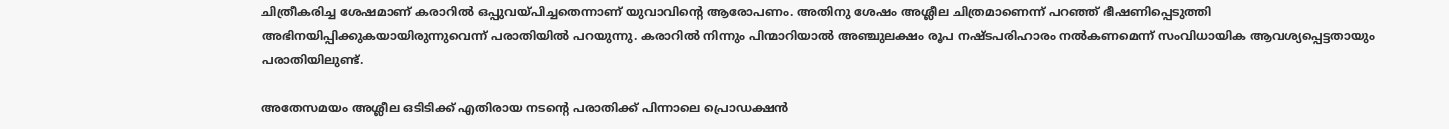ചിത്രീകരിച്ച ശേഷമാണ് കരാറില്‍ ഒപ്പുവയ്പിച്ചതെന്നാണ് യുവാവിന്റെ ആരോപണം. അതിനു ശേഷം അശ്ലീല ചിത്രമാണെന്ന് പറഞ്ഞ് ഭീഷണിപ്പെടുത്തി അഭിനയിപ്പിക്കുകയായിരുന്നുവെന്ന് പരാതിയില്‍ പറയുന്നു. കരാറില്‍ നിന്നും പിന്മാറിയാല്‍ അഞ്ചുലക്ഷം രൂപ നഷ്ടപരിഹാരം നല്‍കണമെന്ന് സംവിധായിക ആവശ്യപ്പെട്ടതായും പരാതിയിലുണ്ട്.

അതേസമയം അശ്ലീല ഒടിടിക്ക് എതിരായ നടന്‍റെ പരാതിക്ക് പിന്നാലെ പ്രൊഡക്ഷന്‍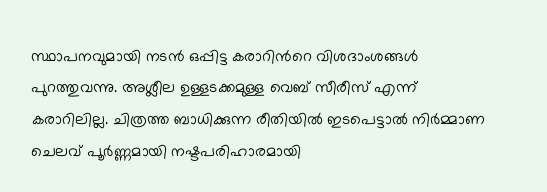സ്ഥാപനവുമായി നടന്‍ ഒപ്പിട്ട കരാറിന്‍റെ വിശദാംശങ്ങള്‍ പുറത്തുവന്നു. അശ്ലീല ഉള്ളടക്കമുള്ള വെബ് സീരീസ് എന്ന് കരാറിലില്ല. ചിത്രത്ത ബാധിക്കുന്ന രീതിയിൽ ഇടപെട്ടാൽ നിർമ്മാണ ചെലവ് പൂർണ്ണമായി നഷ്ടപരിഹാരമായി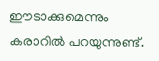ഈടാക്കുമെന്നും കരാറിൽ പറയുന്നുണ്ട്.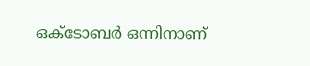ഒക്ടോബർ ഒന്നിനാണ്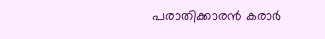പരാതിക്കാരൻ കരാർ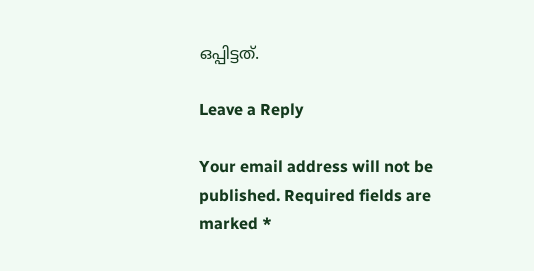ഒപ്പിട്ടത്.

Leave a Reply

Your email address will not be published. Required fields are marked *